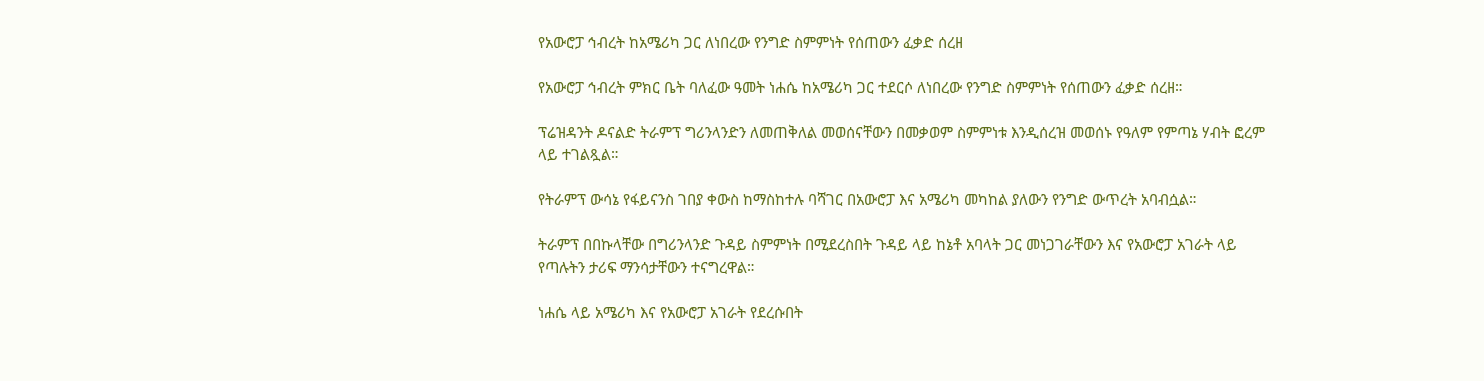የአውሮፓ ኅብረት ከአሜሪካ ጋር ለነበረው የንግድ ስምምነት የሰጠውን ፈቃድ ሰረዘ

የአውሮፓ ኅብረት ምክር ቤት ባለፈው ዓመት ነሐሴ ከአሜሪካ ጋር ተደርሶ ለነበረው የንግድ ስምምነት የሰጠውን ፈቃድ ሰረዘ።

ፕሬዝዳንት ዶናልድ ትራምፕ ግሪንላንድን ለመጠቅለል መወሰናቸውን በመቃወም ስምምነቱ እንዲሰረዝ መወሰኑ የዓለም የምጣኔ ሃብት ፎረም ላይ ተገልጿል።

የትራምፕ ውሳኔ የፋይናንስ ገበያ ቀውስ ከማስከተሉ ባሻገር በአውሮፓ እና አሜሪካ መካከል ያለውን የንግድ ውጥረት አባብሷል።

ትራምፕ በበኩላቸው በግሪንላንድ ጉዳይ ስምምነት በሚደረስበት ጉዳይ ላይ ከኔቶ አባላት ጋር መነጋገራቸውን እና የአውሮፓ አገራት ላይ የጣሉትን ታሪፍ ማንሳታቸውን ተናግረዋል።

ነሐሴ ላይ አሜሪካ እና የአውሮፓ አገራት የደረሱበት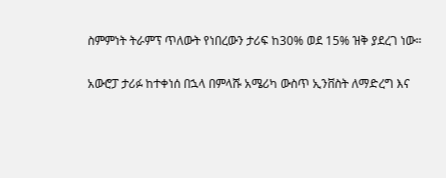ስምምነት ትራምፕ ጥለውት የነበረውን ታሪፍ ከ30% ወደ 15% ዝቅ ያደረገ ነው።

አውሮፓ ታሪፉ ከተቀነሰ በኋላ በምላሹ አሜሪካ ውስጥ ኢንቨስት ለማድረግ እና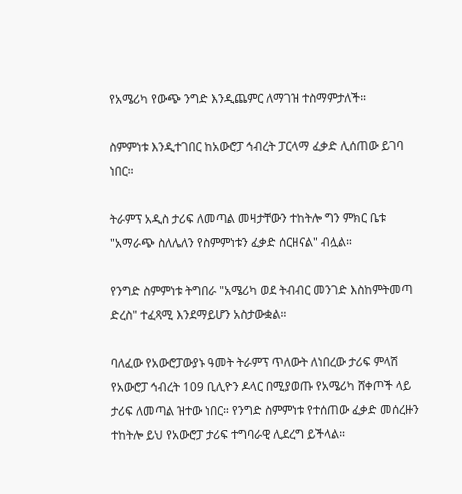የአሜሪካ የውጭ ንግድ እንዲጨምር ለማገዝ ተስማምታለች።

ስምምነቱ እንዲተገበር ከአውሮፓ ኅብረት ፓርላማ ፈቃድ ሊሰጠው ይገባ ነበር።

ትራምፕ አዲስ ታሪፍ ለመጣል መዛታቸውን ተከትሎ ግን ምክር ቤቱ "አማራጭ ስለሌለን የስምምነቱን ፈቃድ ሰርዘናል" ብሏል።

የንግድ ስምምነቱ ትግበራ "አሜሪካ ወደ ትብብር መንገድ እስከምትመጣ ድረስ" ተፈጻሚ እንደማይሆን አስታውቋል።

ባለፈው የአውሮፓውያኑ ዓመት ትራምፕ ጥለውት ለነበረው ታሪፍ ምላሽ የአውሮፓ ኅብረት 109 ቢሊዮን ዶላር በሚያወጡ የአሜሪካ ሸቀጦች ላይ ታሪፍ ለመጣል ዝተው ነበር። የንግድ ስምምነቱ የተሰጠው ፈቃድ መሰረዙን ተከትሎ ይህ የአውሮፓ ታሪፍ ተግባራዊ ሊደረግ ይችላል።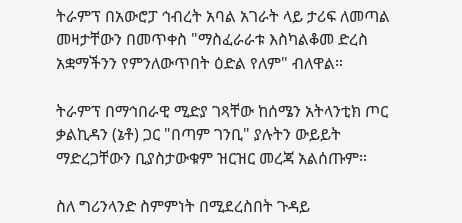ትራምፕ በአውሮፓ ኅብረት አባል አገራት ላይ ታሪፍ ለመጣል መዛታቸውን በመጥቀስ "ማስፈራራቱ እስካልቆመ ድረስ አቋማችንን የምንለውጥበት ዕድል የለም" ብለዋል።

ትራምፕ በማኅበራዊ ሚድያ ገጻቸው ከሰሜን አትላንቲክ ጦር ቃልኪዳን (ኔቶ) ጋር "በጣም ገንቢ" ያሉትን ውይይት ማድረጋቸውን ቢያስታውቁም ዝርዝር መረጃ አልሰጡም።

ስለ ግሪንላንድ ስምምነት በሚደረስበት ጉዳይ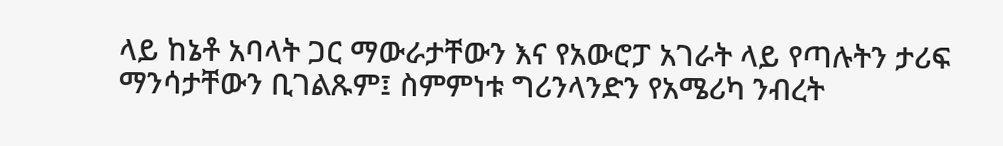ላይ ከኔቶ አባላት ጋር ማውራታቸውን እና የአውሮፓ አገራት ላይ የጣሉትን ታሪፍ ማንሳታቸውን ቢገልጹም፤ ስምምነቱ ግሪንላንድን የአሜሪካ ንብረት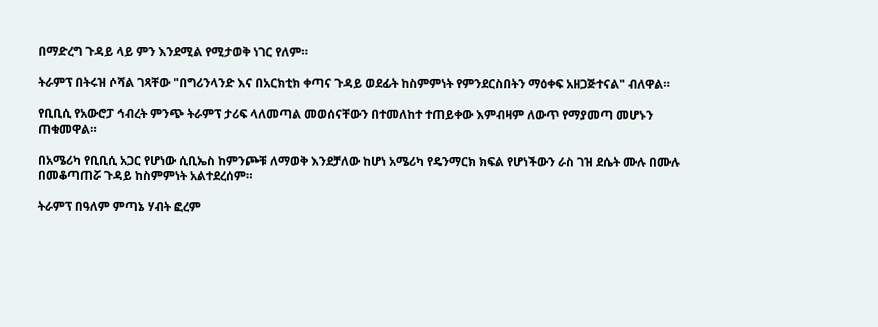በማድረግ ጉዳይ ላይ ምን እንደሚል የሚታወቅ ነገር የለም።

ትራምፕ በትሩዝ ሶሻል ገጻቸው "በግሪንላንድ እና በአርክቲክ ቀጣና ጉዳይ ወደፊት ከስምምነት የምንደርስበትን ማዕቀፍ አዘጋጅተናል" ብለዋል።

የቢቢሲ የአውሮፓ ኅብረት ምንጭ ትራምፕ ታሪፍ ላለመጣል መወሰናቸውን በተመለከተ ተጠይቀው እምብዛም ለውጥ የማያመጣ መሆኑን ጠቁመዋል።

በአሜሪካ የቢቢሲ አጋር የሆነው ሲቢኤስ ከምንጮቹ ለማወቅ እንደቻለው ከሆነ አሜሪካ የዴንማርክ ክፍል የሆነችውን ራስ ገዝ ደሴት ሙሉ በሙሉ በመቆጣጠሯ ጉዳይ ከስምምነት አልተደረሰም።

ትራምፕ በዓለም ምጣኔ ሃብት ፎረም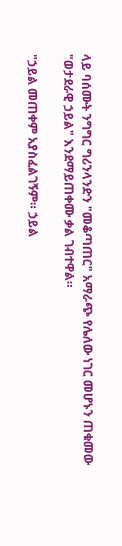ላይ ባሰሙት ንግግር ግሪንላንድን "መቆጣጠር" አማራጭ የሌለው ነገር መሆኑን ጠቁመው "ወታደራዊ ኃይል" እንደማይጠቀሙ ቃል ገብተዋል።

"ኃይል መጠቀም አያስፈልገኝም። ኃይል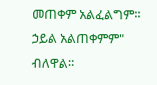መጠቀም አልፈልግም። ኃይል አልጠቀምም" ብለዋል።